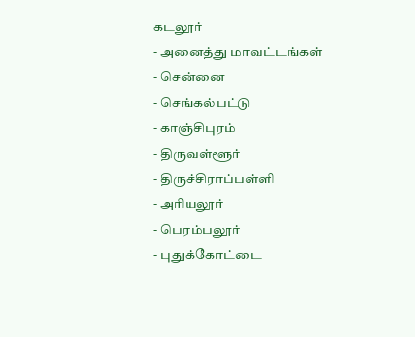கடலூர்
- அனைத்து மாவட்டங்கள்
- சென்னை
- செங்கல்பட்டு
- காஞ்சிபுரம்
- திருவள்ளூர்
- திருச்சிராப்பள்ளி
- அரியலூர்
- பெரம்பலூர்
- புதுக்கோட்டை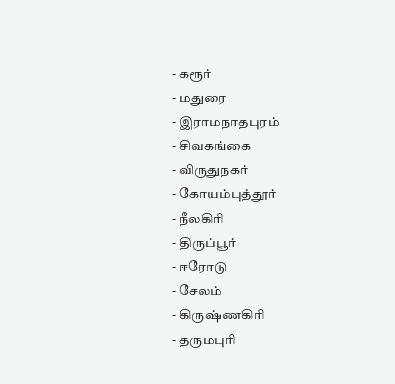- கரூர்
- மதுரை
- இராமநாதபுரம்
- சிவகங்கை
- விருதுநகர்
- கோயம்புத்தூர்
- நீலகிரி
- திருப்பூர்
- ஈரோடு
- சேலம்
- கிருஷ்ணகிரி
- தருமபுரி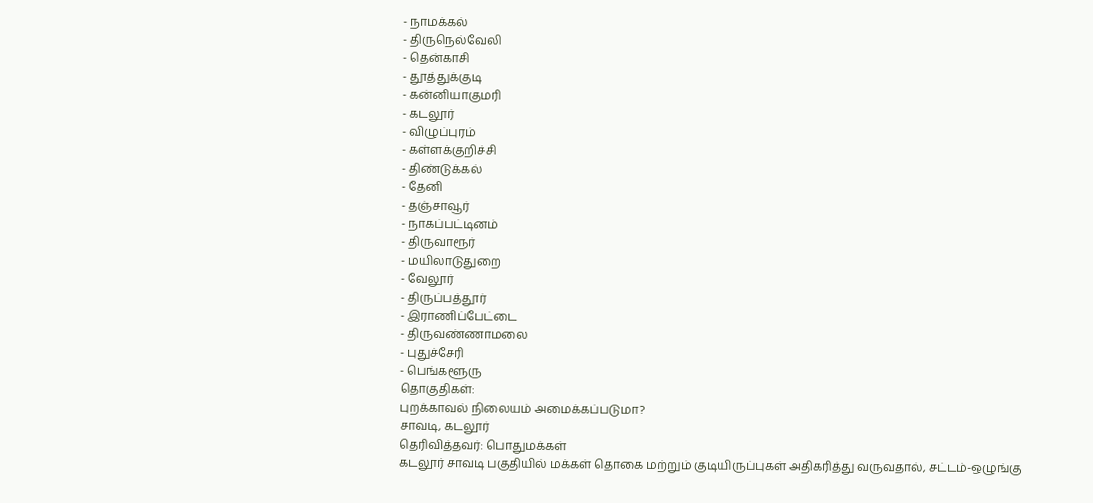- நாமக்கல்
- திருநெல்வேலி
- தென்காசி
- தூத்துக்குடி
- கன்னியாகுமரி
- கடலூர்
- விழுப்புரம்
- கள்ளக்குறிச்சி
- திண்டுக்கல்
- தேனி
- தஞ்சாவூர்
- நாகப்பட்டினம்
- திருவாரூர்
- மயிலாடுதுறை
- வேலூர்
- திருப்பத்தூர்
- இராணிப்பேட்டை
- திருவண்ணாமலை
- புதுச்சேரி
- பெங்களூரு
தொகுதிகள்:
புறக்காவல் நிலையம் அமைக்கப்படுமா?
சாவடி, கடலூர்
தெரிவித்தவர்: பொதுமக்கள்
கடலூர் சாவடி பகுதியில் மக்கள் தொகை மற்றும் குடியிருப்புகள் அதிகரித்து வருவதால், சட்டம்-ஒழுங்கு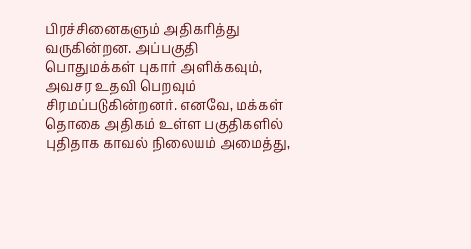பிரச்சினைகளும் அதிகரித்து வருகின்றன. அப்பகுதி பொதுமக்கள் புகார் அளிக்கவும், அவசர உதவி பெறவும் சிரமப்படுகின்றனர். எனவே, மக்கள் தொகை அதிகம் உள்ள பகுதிகளில் புதிதாக காவல் நிலையம் அமைத்து,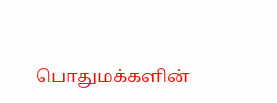பொதுமக்களின்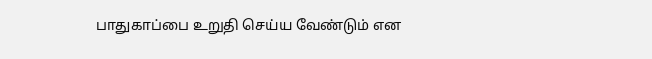பாதுகாப்பை உறுதி செய்ய வேண்டும் என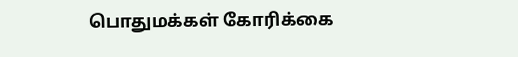பொதுமக்கள் கோரிக்கை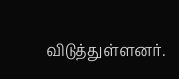விடுத்துள்ளனர்.